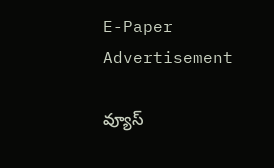E-Paper
Advertisement

వ్యూస్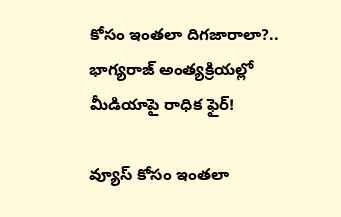కోసం ఇంతలా దిగజారాలా?.. భాగ్యరాజ్ అంత్యక్రియల్లో మీడియాపై రాధిక ఫైర్!

వ్యూస్ కోసం ఇంతలా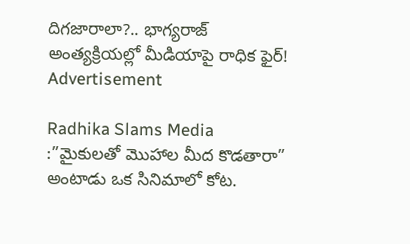దిగజారాలా?.. భాగ్యరాజ్ అంత్యక్రియల్లో మీడియాపై రాధిక ఫైర్!
Advertisement

Radhika Slams Media :”మైకులతో మొహాల మీద కొడతారా” అంటాడు ఒక సినిమాలో కోట.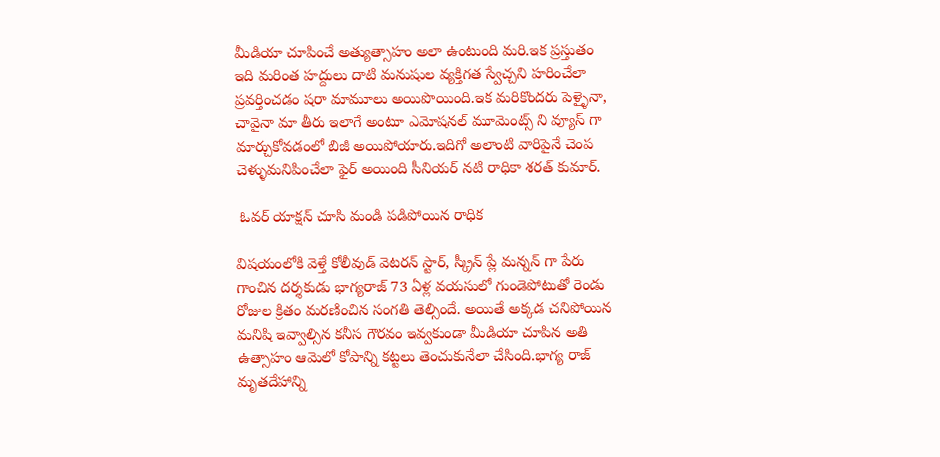మీడియా చూపించే అత్యుత్సాహం అలా ఉంటుంది మరి.ఇక ప్రస్తుతం ఇది మరింత హద్దులు దాటి మనుషుల వ్యక్తిగత స్వేచ్చని హరించేలా ప్రవర్తించడం షరా మామూలు అయిపొయింది.ఇక మరికొందరు పెళ్ళైనా, చావైనా మా తీరు ఇలాగే అంటూ ఎమోషనల్ మూమెంట్స్ ని వ్యూస్ గా మార్చుకోవడంలో బిజీ అయిపోయారు.ఇదిగో అలాంటి వారిపైనే చెంప చెళ్ళుమనిపించేలా ఫైర్ అయింది సీనియర్ నటి రాధికా శరత్ కుమార్.

 ఓవర్ యాక్షన్ చూసి మండి పడిపోయిన రాధిక

విషయంలోకి వెళ్తే కోలీవుడ్ వెటరన్ స్టార్, స్క్రీన్ ప్లే మన్నన్ గా పేరు గాంచిన దర్శకుడు భాగ్యరాజ్ 73 ఏళ్ల వయసులో గుండెపోటుతో రెండు రోజుల క్రితం మరణించిన సంగతి తెల్సిందే. అయితే అక్కడ చనిపోయిన మనిషి ఇవ్వాల్సిన కనీస గౌరవం ఇవ్వకుండా మీడియా చూపిన అతి ఉత్సాహం ఆమెలో కోపాన్ని కట్టలు తెంచుకునేలా చేసింది.భాగ్య రాజ్ మృతదేహాన్ని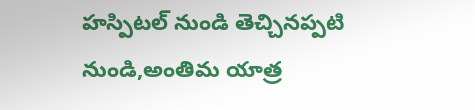హస్పిటల్ నుండి తెచ్చినప్పటి నుండి,అంతిమ యాత్ర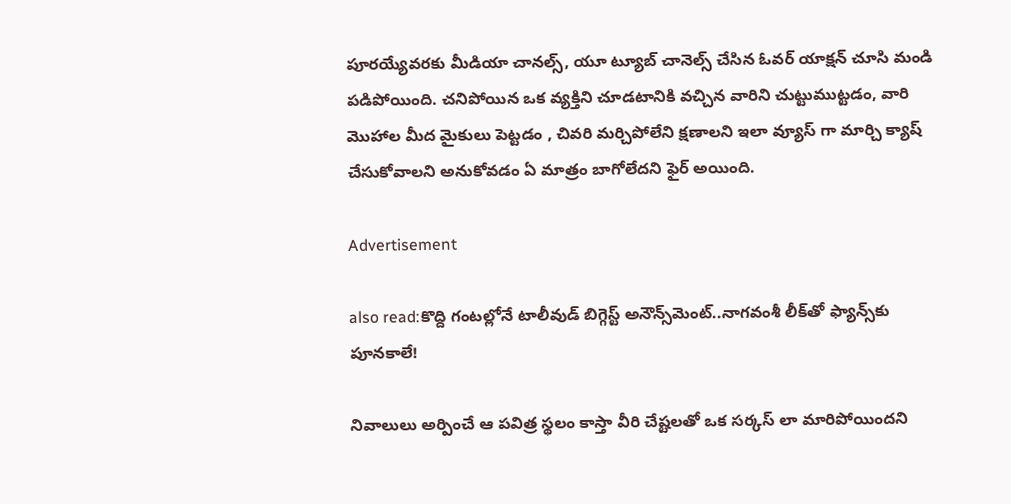పూరయ్యేవరకు మీడియా చానల్స్, యూ ట్యూబ్ చానెల్స్ చేసిన ఓవర్ యాక్షన్ చూసి మండి పడిపోయింది. చనిపోయిన ఒక వ్యక్తిని చూడటానికి వచ్చిన వారిని చుట్టుముట్టడం, వారి మొహాల మీద మైకులు పెట్టడం , చివరి మర్చిపోలేని క్షణాలని ఇలా వ్యూస్ గా మార్చి క్యాష్ చేసుకోవాలని అనుకోవడం ఏ మాత్రం బాగోలేదని ఫైర్ అయింది.

Advertisement

also read:కొద్ది గంటల్లోనే టాలీవుడ్ బిగ్గెస్ట్ అనౌన్స్‌మెంట్..నాగవంశీ లీక్‌తో ఫ్యాన్స్‌కు పూనకాలే!

నివాలులు అర్పించే ఆ పవిత్ర స్థలం కాస్తా వీరి చేష్టలతో ఒక సర్కస్ లా మారిపోయిందని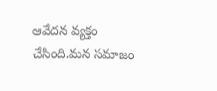ఆవేదన వ్యక్తం చేసింది.మన సమాజం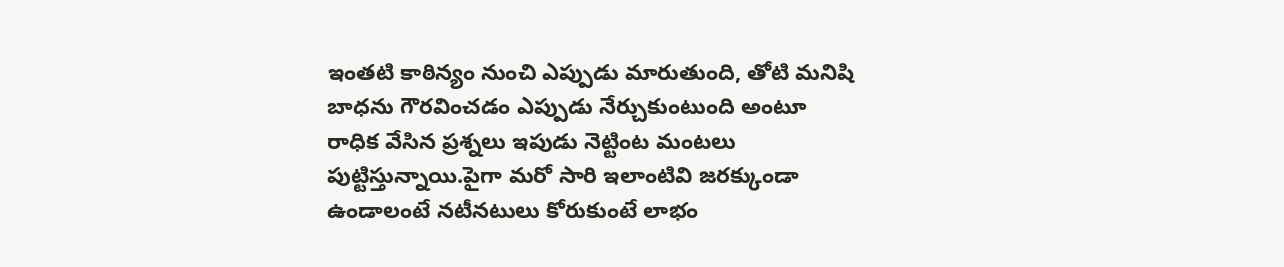ఇంతటి కాఠిన్యం నుంచి ఎప్పుడు మారుతుంది, తోటి మనిషి బాధను గౌరవించడం ఎప్పుడు నేర్చుకుంటుంది అంటూ రాధిక వేసిన ప్రశ్నలు ఇపుడు నెట్టింట మంటలు పుట్టిస్తున్నాయి.పైగా మరో సారి ఇలాంటివి జరక్కుండా ఉండాలంటే నటీనటులు కోరుకుంటే లాభం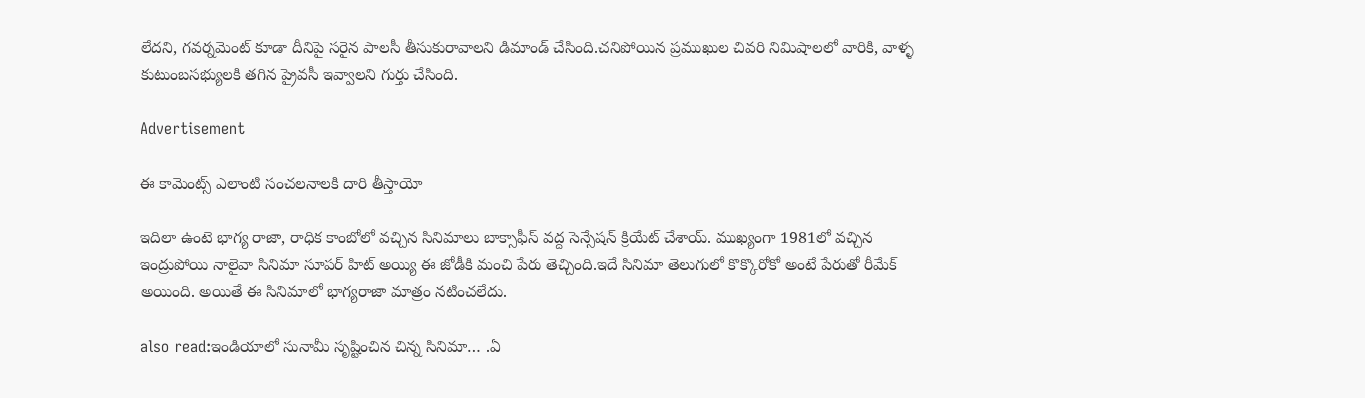లేదని, గవర్నమెంట్ కూడా దీనిపై సరైన పాలసీ తీసుకురావాలని డిమాండ్ చేసింది.చనిపోయిన ప్రముఖుల చివరి నిమిషాలలో వారికి, వాళ్ళ కుటుంబసభ్యులకి తగిన ప్రైవసీ ఇవ్వాలని గుర్తు చేసింది.

Advertisement

ఈ కామెంట్స్ ఎలాంటి సంచలనాలకి దారి తీస్తాయో

ఇదిలా ఉంటె భాగ్య రాజా, రాధిక కాంబోలో వచ్చిన సినిమాలు బాక్సాఫీస్ వద్ద సెన్సేషన్ క్రియేట్ చేశాయ్. ముఖ్యంగా 1981లో వచ్చిన ఇంద్రుపోయి నాలైవా సినిమా సూపర్ హిట్ అయ్యి ఈ జోడీకి మంచి పేరు తెచ్చింది.ఇదే సినిమా తెలుగులో కొక్కొరోకో అంటే పేరుతో రీమేక్ అయింది. అయితే ఈ సినిమాలో భాగ్యరాజా మాత్రం నటించలేదు.

also read:ఇండియాలో సునామీ సృష్టించిన చిన్న సినిమా… .ఏ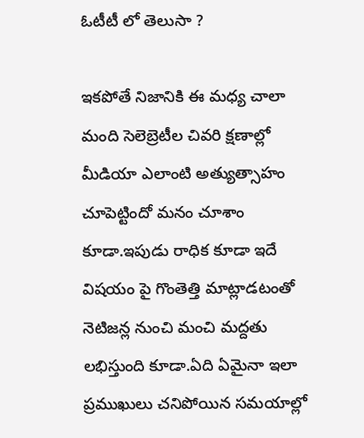ఓటీటీ లో తెలుసా ?

ఇకపోతే నిజానికి ఈ మధ్య చాలా మంది సెలెబ్రెటీల చివరి క్షణాల్లో మీడియా ఎలాంటి అత్యుత్సాహం చూపెట్టిందో మనం చూశాం కూడా.ఇపుడు రాధిక కూడా ఇదే విషయం పై గొంతెత్తి మాట్లాడటంతో నెటిజన్ల నుంచి మంచి మద్దతు లభిస్తుంది కూడా.ఏది ఏమైనా ఇలా ప్రముఖులు చనిపోయిన సమయాల్లో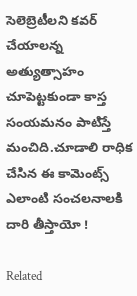సెలెబ్రెటీలని కవర్ చేయాలన్న అత్యుత్సాహం చూపెట్టకుండా కాస్త సంయమనం పాటిస్తే మంచిది.చూడాలి రాధిక చేసిన ఈ కామెంట్స్ ఎలాంటి సంచలనాలకి దారి తీస్తాయో !

Related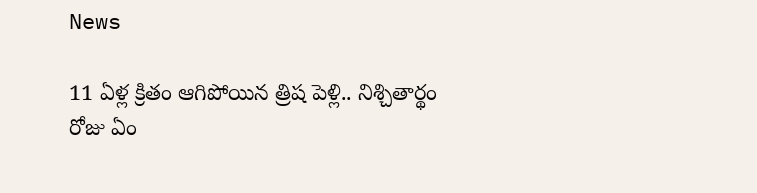News

11 ఏళ్ల క్రితం ఆగిపోయిన త్రిష పెళ్లి.. నిశ్చితార్థం రోజు ఏం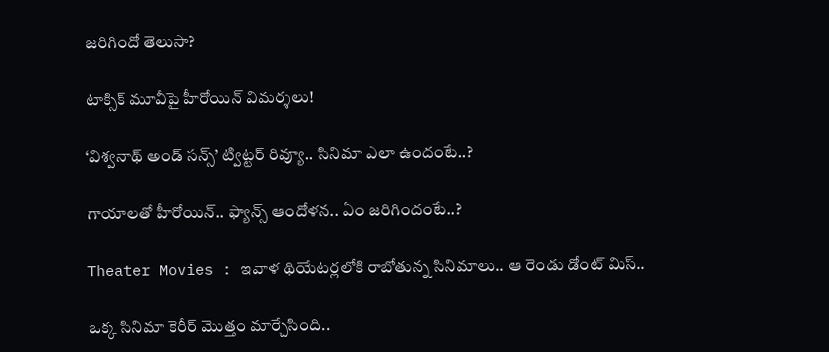జరిగిందో తెలుసా?

టాక్సిక్ మూవీపై హీరోయిన్ విమర్శలు!

‘విశ్వనాథ్ అండ్ సన్స్’ ట్విట్టర్ రివ్యూ.. సినిమా ఎలా ఉందంటే..?

గాయాలతో హీరోయిన్.. ఫ్యాన్స్ ఆందోళన.. ఏం జరిగిందంటే..?

Theater Movies : ఇవాళ థియేటర్లలోకి రాబోతున్న సినిమాలు.. ఆ రెండు డోంట్ మిస్..

ఒక్క సినిమా కెరీర్ మొత్తం మార్చేసింది..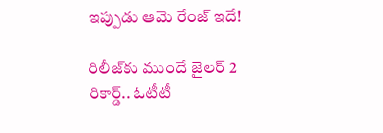ఇప్పుడు ఆమె రేంజ్ ఇదే!

రిలీజ్‌కు ముందే జైలర్ 2 రికార్డ్.. ఓటీటీ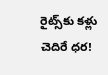రైట్స్‌కు కళ్లు చెదిరే ధర!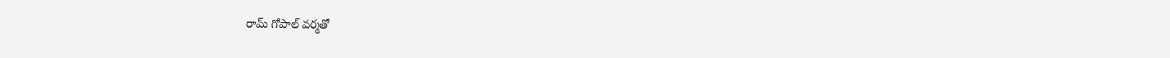రామ్ గోపాల్ వర్మతో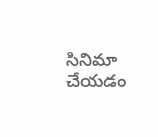సినిమా చేయడం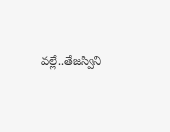వల్లే..తేజస్విని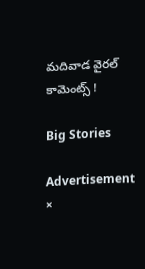మదివాడ వైరల్ కామెంట్స్ !

Big Stories

Advertisement
×